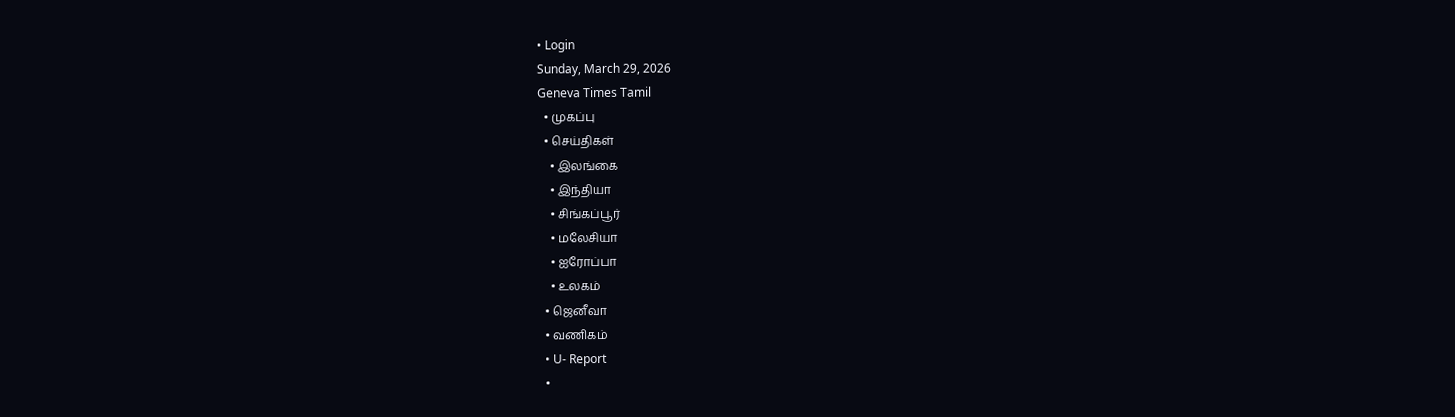• Login
Sunday, March 29, 2026
Geneva Times Tamil
  • முகப்பு
  • செய்திகள்
    • இலங்கை
    • இந்தியா
    • சிங்கப்பூர்
    • மலேசியா
    • ஐரோப்பா
    • உலகம்
  • ஜெனீவா
  • வணிகம்
  • U- Report
  •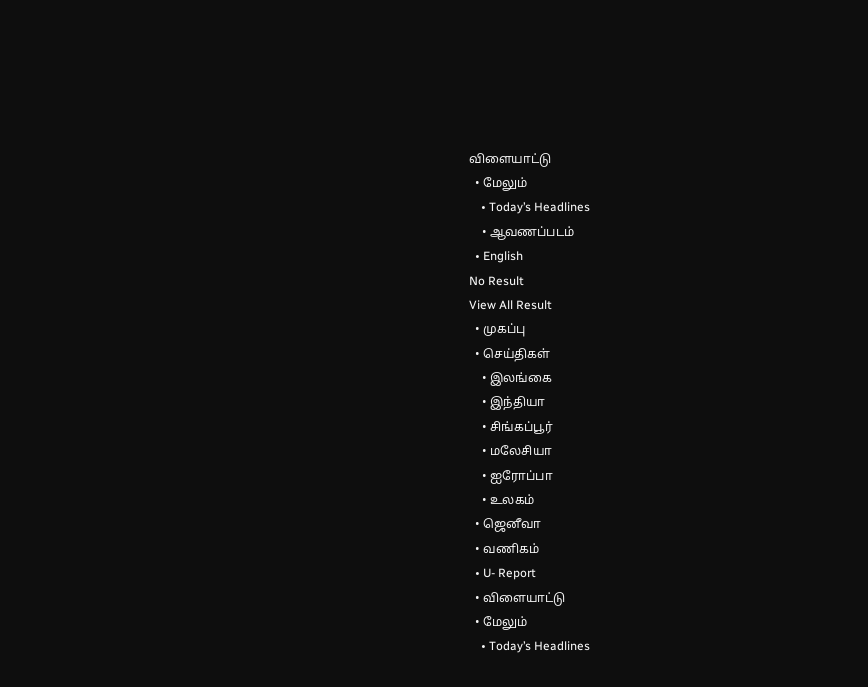விளையாட்டு
  • மேலும்
    • Today’s Headlines
    • ஆவணப்படம்
  • English
No Result
View All Result
  • முகப்பு
  • செய்திகள்
    • இலங்கை
    • இந்தியா
    • சிங்கப்பூர்
    • மலேசியா
    • ஐரோப்பா
    • உலகம்
  • ஜெனீவா
  • வணிகம்
  • U- Report
  • விளையாட்டு
  • மேலும்
    • Today’s Headlines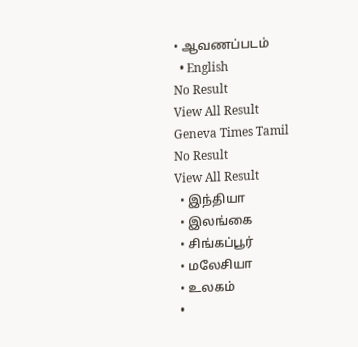• ஆவணப்படம்
  • English
No Result
View All Result
Geneva Times Tamil
No Result
View All Result
  • இந்தியா
  • இலங்கை
  • சிங்கப்பூர்
  • மலேசியா
  • உலகம்
  •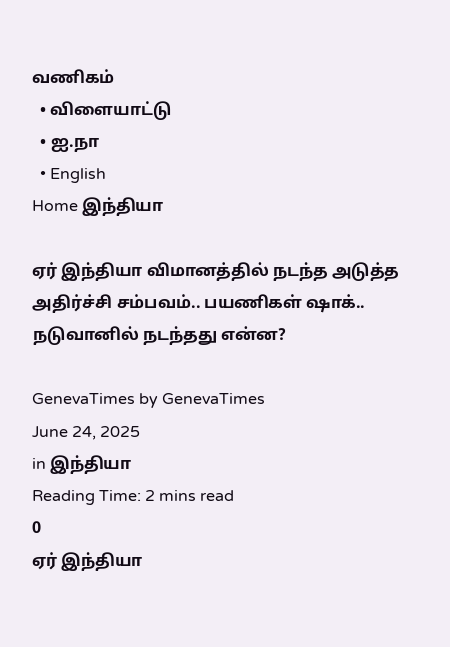வணிகம்
  • விளையாட்டு
  • ஐ.நா
  • English
Home இந்தியா

ஏர் இந்தியா விமானத்தில் நடந்த அடுத்த அதிர்ச்சி சம்பவம்.. பயணிகள் ஷாக்.. நடுவானில் நடந்தது என்ன?

GenevaTimes by GenevaTimes
June 24, 2025
in இந்தியா
Reading Time: 2 mins read
0
ஏர் இந்தியா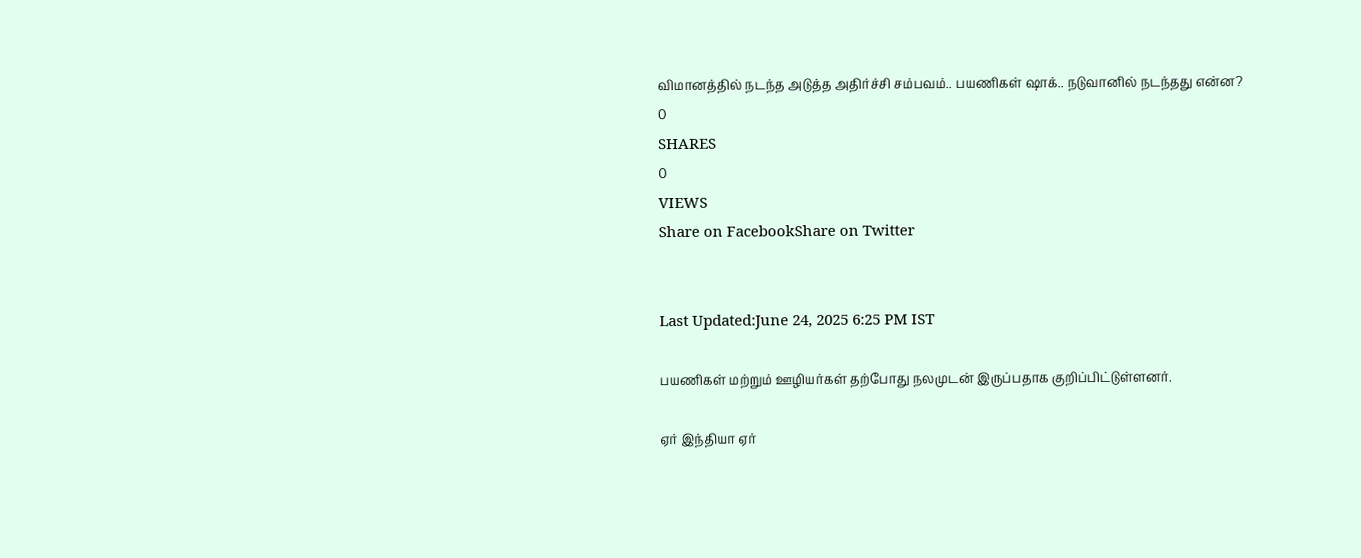விமானத்தில் நடந்த அடுத்த அதிர்ச்சி சம்பவம்.. பயணிகள் ஷாக்.. நடுவானில் நடந்தது என்ன?
0
SHARES
0
VIEWS
Share on FacebookShare on Twitter


Last Updated:June 24, 2025 6:25 PM IST

பயணிகள் மற்றும் ஊழியர்கள் தற்போது நலமுடன் இருப்பதாக குறிப்பிட்டுள்ளனர்.

ஏர் இந்தியா ஏர்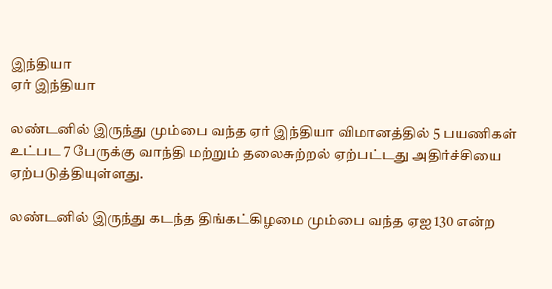இந்தியா
ஏர் இந்தியா

லண்டனில் இருந்து மும்பை வந்த ஏர் இந்தியா விமானத்தில் 5 பயணிகள் உட்பட 7 பேருக்கு வாந்தி மற்றும் தலைசுற்றல் ஏற்பட்டது அதிர்ச்சியை ஏற்படுத்தியுள்ளது.

லண்டனில் இருந்து கடந்த திங்கட்கிழமை மும்பை வந்த ஏஐ 130 என்ற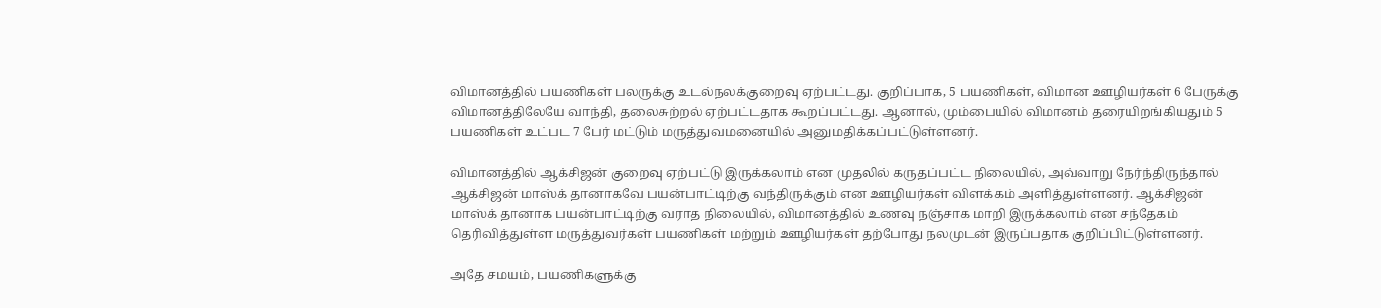விமானத்தில் பயணிகள் பலருக்கு உடல்நலக்குறைவு ஏற்பட்டது. குறிப்பாக, 5 பயணிகள், விமான ஊழியர்கள் 6 பேருக்கு விமானத்திலேயே வாந்தி, தலைசுற்றல் ஏற்பட்டதாக கூறப்பட்டது. ஆனால், மும்பையில் விமானம் தரையிறங்கியதும் 5 பயணிகள் உட்பட 7 பேர் மட்டும் மருத்துவமனையில் அனுமதிக்கப்பட்டுள்ளனர்.

விமானத்தில் ஆக்சிஜன் குறைவு ஏற்பட்டு இருக்கலாம் என முதலில் கருதப்பட்ட நிலையில், அவ்வாறு நேர்ந்திருந்தால் ஆக்சிஜன் மாஸ்க் தானாகவே பயன்பாட்டிற்கு வந்திருக்கும் என ஊழியர்கள் விளக்கம் அளித்துள்ளனர். ஆக்சிஜன் மாஸ்க் தானாக பயன்பாட்டிற்கு வராத நிலையில், விமானத்தில் உணவு நஞ்சாக மாறி இருக்கலாம் என சந்தேகம் தெரிவித்துள்ள மருத்துவர்கள் பயணிகள் மற்றும் ஊழியர்கள் தற்போது நலமுடன் இருப்பதாக குறிப்பிட்டுள்ளனர்.

அதே சமயம், பயணிகளுக்கு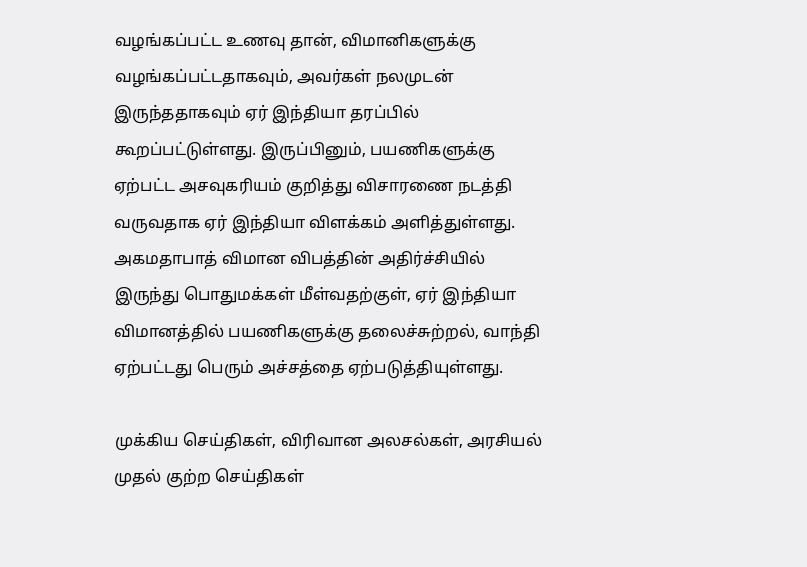வழங்கப்பட்ட உணவு தான், விமானிகளுக்கு வழங்கப்பட்டதாகவும், அவர்கள் நலமுடன் இருந்ததாகவும் ஏர் இந்தியா தரப்பில் கூறப்பட்டுள்ளது. இருப்பினும், பயணிகளுக்கு ஏற்பட்ட அசவுகரியம் குறித்து விசாரணை நடத்தி வருவதாக ஏர் இந்தியா விளக்கம் அளித்துள்ளது. அகமதாபாத் விமான விபத்தின் அதிர்ச்சியில் இருந்து பொதுமக்கள் மீள்வதற்குள், ஏர் இந்தியா விமானத்தில் பயணிகளுக்கு தலைச்சுற்றல், வாந்தி ஏற்பட்டது பெரும் அச்சத்தை ஏற்படுத்தியுள்ளது.

முக்கிய செய்திகள், விரிவான அலசல்கள், அரசியல் முதல் குற்ற செய்திகள்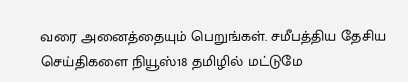வரை அனைத்தையும் பெறுங்கள். சமீபத்திய தேசிய செய்திகளை நியூஸ்18 தமிழில் மட்டுமே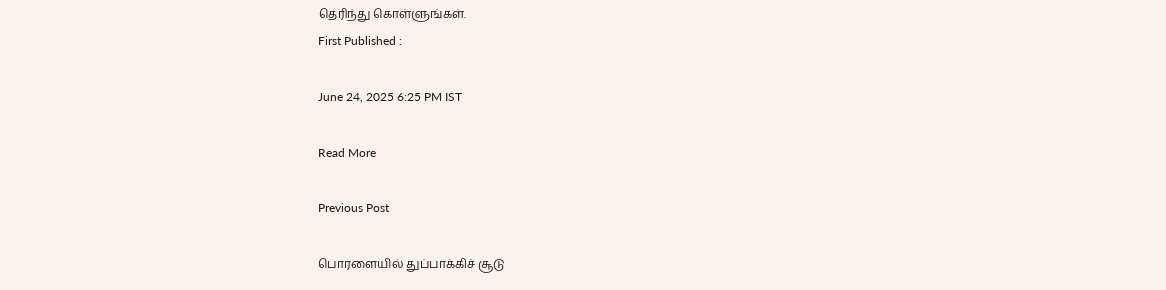தெரிந்து கொள்ளுங்கள்.
First Published :

June 24, 2025 6:25 PM IST

Read More

Previous Post

பொரளையில் துப்பாக்கிச் சூடு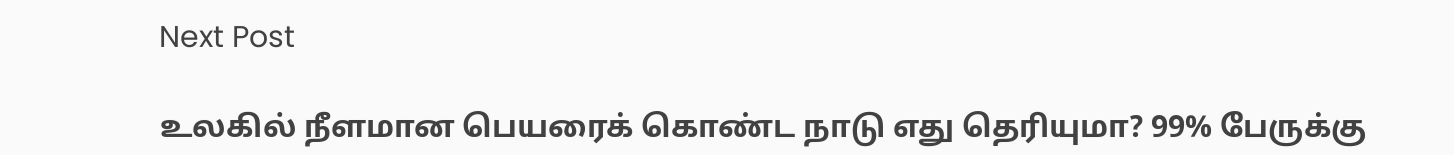Next Post

உலகில் நீளமான பெயரைக் கொண்ட நாடு எது தெரியுமா? 99% பேருக்கு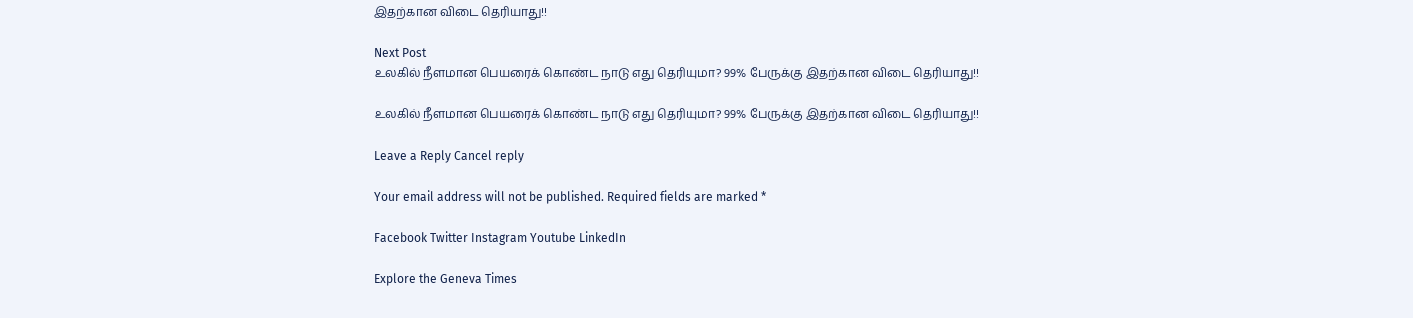இதற்கான விடை தெரியாது!!

Next Post
உலகில் நீளமான பெயரைக் கொண்ட நாடு எது தெரியுமா? 99% பேருக்கு இதற்கான விடை தெரியாது!!

உலகில் நீளமான பெயரைக் கொண்ட நாடு எது தெரியுமா? 99% பேருக்கு இதற்கான விடை தெரியாது!!

Leave a Reply Cancel reply

Your email address will not be published. Required fields are marked *

Facebook Twitter Instagram Youtube LinkedIn

Explore the Geneva Times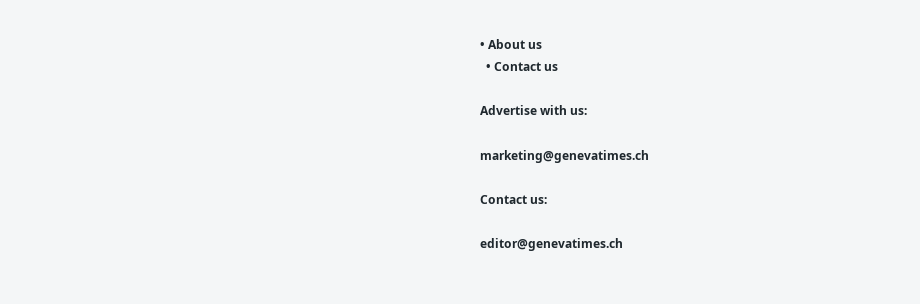• About us
  • Contact us

Advertise with us:

marketing@genevatimes.ch

Contact us:

editor@genevatimes.ch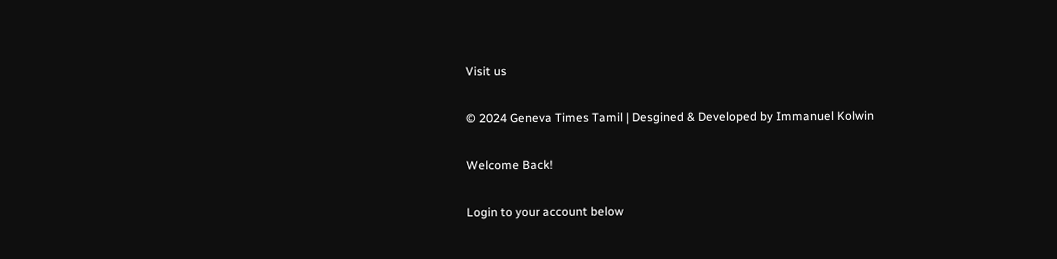Visit us

© 2024 Geneva Times Tamil | Desgined & Developed by Immanuel Kolwin

Welcome Back!

Login to your account below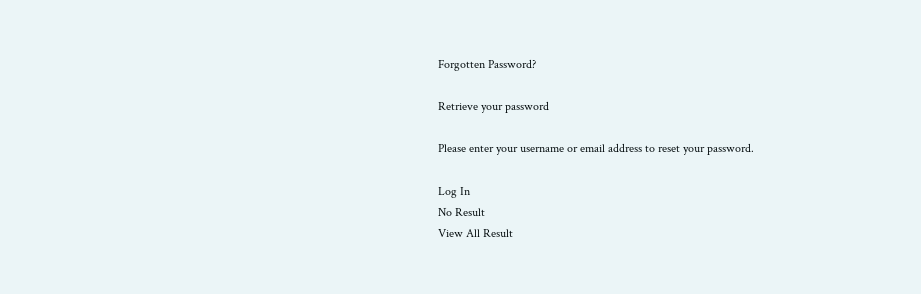Forgotten Password?

Retrieve your password

Please enter your username or email address to reset your password.

Log In
No Result
View All Result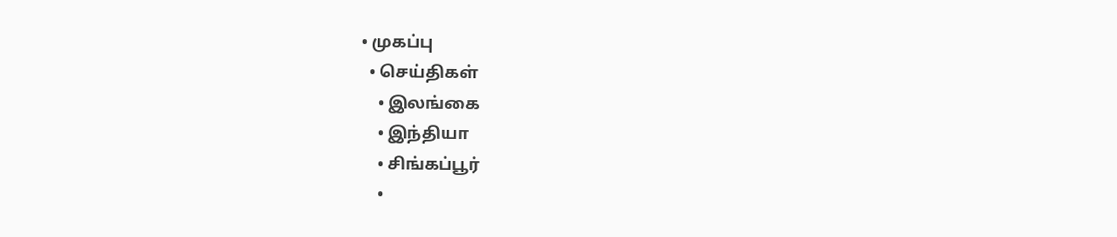• முகப்பு
  • செய்திகள்
    • இலங்கை
    • இந்தியா
    • சிங்கப்பூர்
    •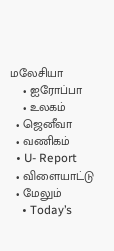மலேசியா
    • ஐரோப்பா
    • உலகம்
  • ஜெனீவா
  • வணிகம்
  • U- Report
  • விளையாட்டு
  • மேலும்
    • Today’s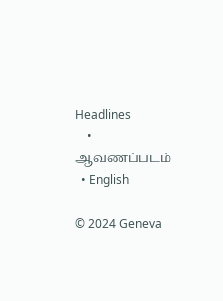Headlines
    • ஆவணப்படம்
  • English

© 2024 Geneva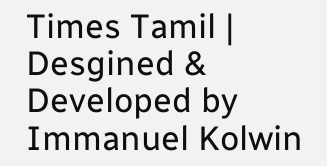Times Tamil | Desgined & Developed by Immanuel Kolwin